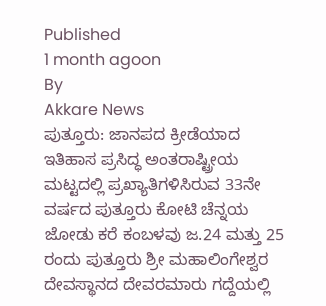Published
1 month agoon
By
Akkare News
ಪುತ್ತೂರು: ಜಾನಪದ ಕ್ರೀಡೆಯಾದ ಇತಿಹಾಸ ಪ್ರಸಿದ್ಧ ಅಂತರಾಷ್ಟ್ರೀಯ ಮಟ್ಟದಲ್ಲಿ ಪ್ರಖ್ಯಾತಿಗಳಿಸಿರುವ 33ನೇ ವರ್ಷದ ಪುತ್ತೂರು ಕೋಟಿ ಚೆನ್ನಯ ಜೋಡು ಕರೆ ಕಂಬಳವು ಜ.24 ಮತ್ತು 25 ರಂದು ಪುತ್ತೂರು ಶ್ರೀ ಮಹಾಲಿಂಗೇಶ್ವರ ದೇವಸ್ಥಾನದ ದೇವರಮಾರು ಗದ್ದೆಯಲ್ಲಿ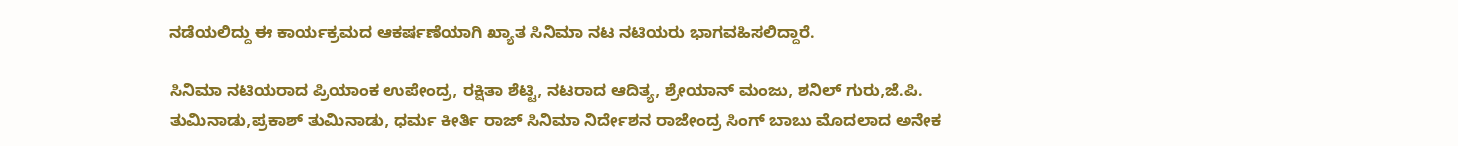ನಡೆಯಲಿದ್ದು ಈ ಕಾರ್ಯಕ್ರಮದ ಆಕರ್ಷಣೆಯಾಗಿ ಖ್ಯಾತ ಸಿನಿಮಾ ನಟ ನಟಿಯರು ಭಾಗವಹಿಸಲಿದ್ದಾರೆ.

ಸಿನಿಮಾ ನಟಿಯರಾದ ಪ್ರಿಯಾಂಕ ಉಪೇಂದ್ರ, ರಕ್ಷಿತಾ ಶೆಟ್ಟಿ, ನಟರಾದ ಆದಿತ್ಯ, ಶ್ರೇಯಾನ್ ಮಂಜು, ಶನಿಲ್ ಗುರು,ಜೆ.ಪಿ.
ತುಮಿನಾಡು,ಪ್ರಕಾಶ್ ತುಮಿನಾಡು, ಧರ್ಮ ಕೀರ್ತಿ ರಾಜ್ ಸಿನಿಮಾ ನಿರ್ದೇಶನ ರಾಜೇಂದ್ರ ಸಿಂಗ್ ಬಾಬು ಮೊದಲಾದ ಅನೇಕ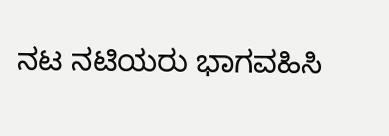ನಟ ನಟಿಯರು ಭಾಗವಹಿಸಿ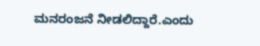ಮನರಂಜನೆ ನೀಡಲಿದ್ದಾರೆ.ಎಂದು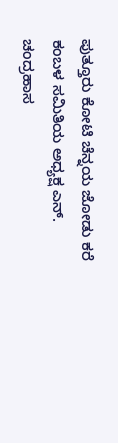ಪುತ್ತೂರು ಕೋಟಿ ಚೆನ್ನಯ ಜೋಡು ಕರೆ ಕಂಬಳ ಸಮಿತಿಯ ಅಧ್ಯಕ್ಷ ಎನ್. ಚಂದ್ರಹಾಸ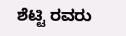ಶೆಟ್ಟಿ ರವರು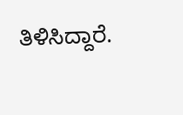ತಿಳಿಸಿದ್ದಾರೆ.